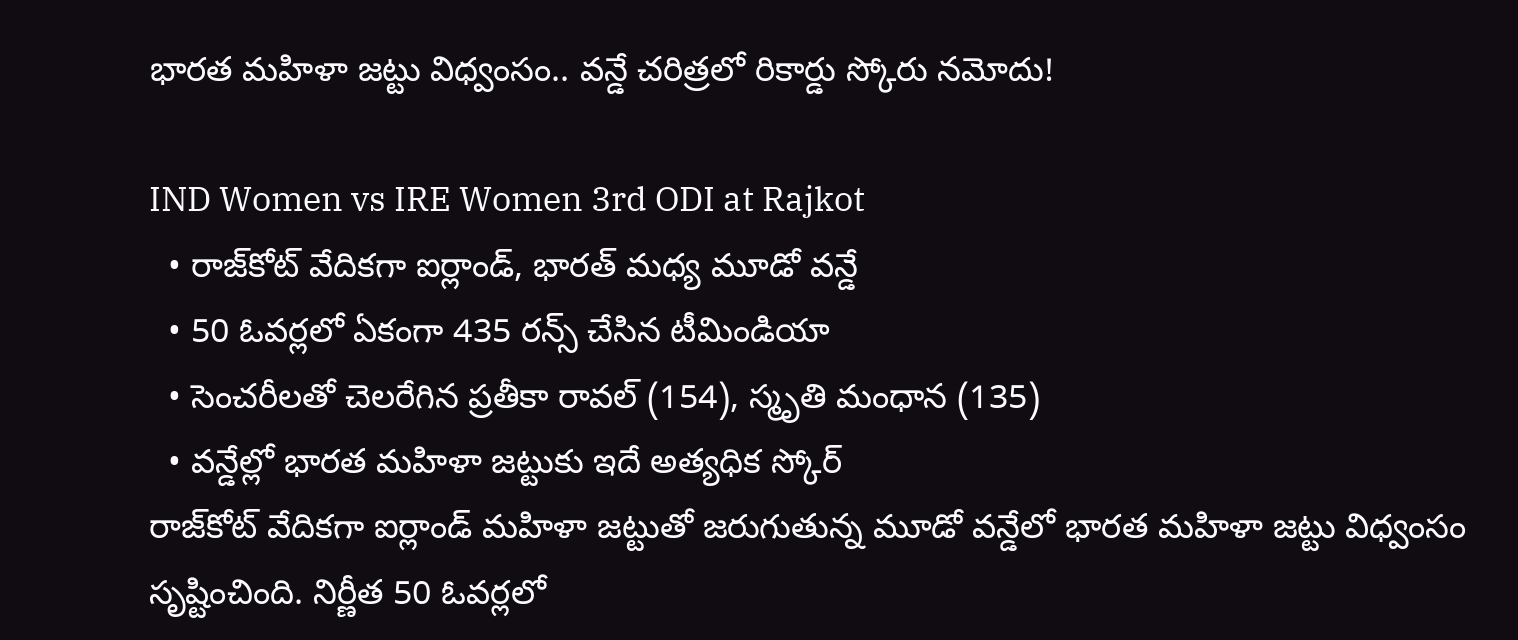భార‌త మ‌హిళా జ‌ట్టు విధ్వంసం.. వ‌న్డే చ‌రిత్ర‌లో రికార్డు స్కోరు న‌మోదు!

IND Women vs IRE Women 3rd ODI at Rajkot
  • రాజ్‌కోట్ వేదిక‌గా ఐర్లాండ్, భార‌త్ మ‌ధ్య‌ మూడో వ‌న్డే
  • 50 ఓవ‌ర్ల‌లో ఏకంగా 435 ర‌న్స్ చేసిన టీమిండియా
  • సెంచ‌రీల‌తో చెల‌రేగిన ప్ర‌తీకా రావ‌ల్ (154), స్మృతి మంధాన (135)
  • వ‌న్డేల్లో భార‌త మ‌హిళా జ‌ట్టుకు ఇదే అత్య‌ధిక స్కోర్‌
రాజ్‌కోట్ వేదిక‌గా ఐర్లాండ్ మ‌హిళా జ‌ట్టుతో జ‌రుగుతున్న మూడో వ‌న్డేలో భార‌త మహిళా జ‌ట్టు విధ్వంసం సృష్టించింది. నిర్ణీత 50 ఓవ‌ర్ల‌లో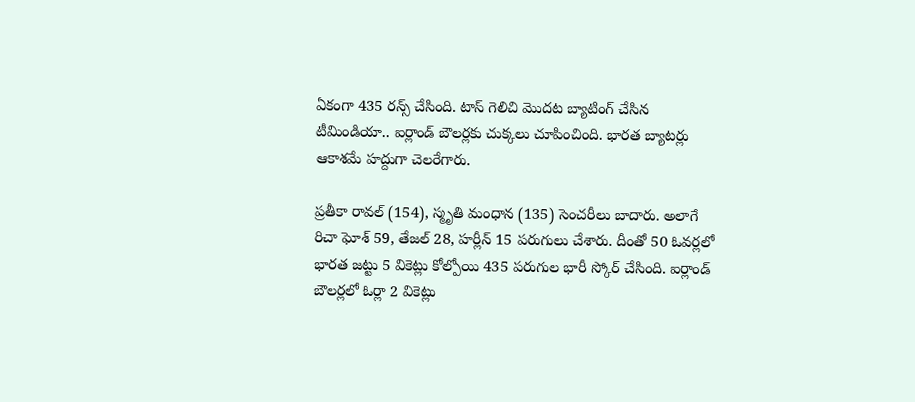ఏకంగా 435 ర‌న్స్ చేసింది. టాస్ గెలిచి మొద‌ట బ్యాటింగ్ చేసిన టీమిండియా.. ఐర్లాండ్ బౌల‌ర్ల‌కు చుక్క‌లు చూపించింది. భార‌త బ్యాట‌ర్లు ఆకాశ‌మే హ‌ద్దుగా చెల‌రేగారు.

ప్ర‌తీకా రావ‌ల్ (154), స్మృతి మంధాన (135) సెంచ‌రీలు బాదారు. అలాగే రిచా ఘోశ్ 59, తేజ‌ల్ 28, హ‌ర్లీన్ 15 ప‌రుగులు చేశారు. దీంతో 50 ఓవ‌ర్ల‌లో భార‌త జ‌ట్టు 5 వికెట్లు కోల్పోయి 435 ప‌రుగుల భారీ స్కోర్‌ చేసింది. ఐర్లాండ్ బౌల‌ర్ల‌లో ఓర్లా 2 వికెట్లు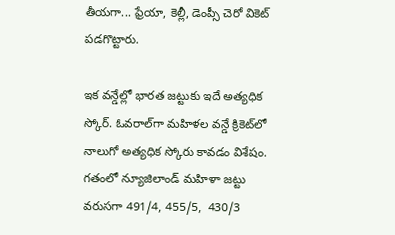తీయ‌గా... ఫ్రేయా, కెల్లీ, డెంప్సీ చెరో వికెట్ ప‌డ‌గొట్టారు.

ఇక వ‌న్డేల్లో భార‌త జ‌ట్టుకు ఇదే అత్య‌ధిక స్కోర్‌. ఓవ‌రాల్‌గా మ‌హిళ‌ల వ‌న్డే క్రికెట్‌లో నాలుగో అత్య‌ధిక స్కోరు కావ‌డం విశేషం. గ‌తంలో న్యూజిలాండ్ మ‌హిళా జ‌ట్టు వ‌రుస‌గా 491/4, 455/5,  430/3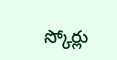స్కోర్లు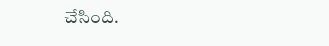చేసింది.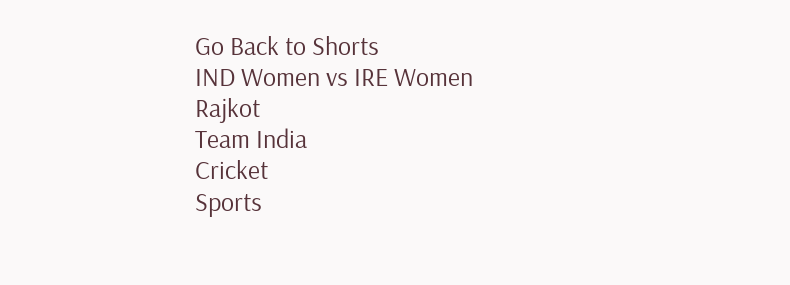Go Back to Shorts
IND Women vs IRE Women
Rajkot
Team India
Cricket
Sports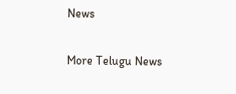News

More Telugu News